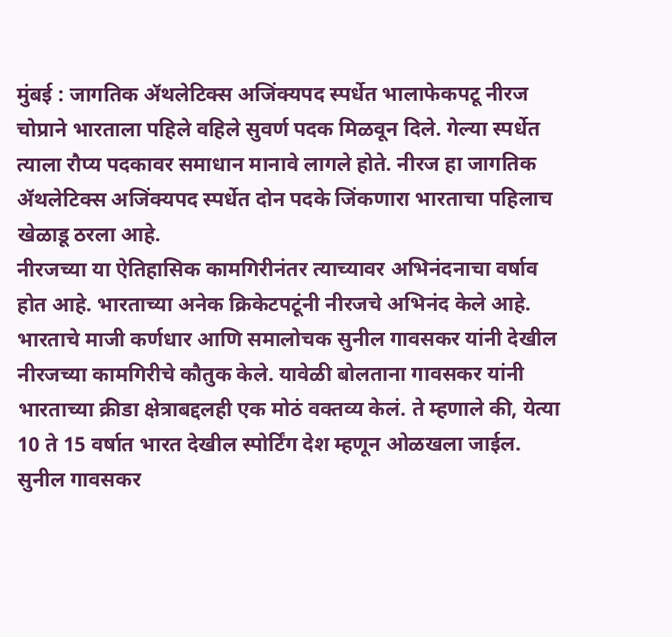मुंबई : जागतिक ॲथलेटिक्स अजिंक्यपद स्पर्धेत भालाफेकपटू नीरज चोप्राने भारताला पहिले वहिले सुवर्ण पदक मिळवून दिले. गेल्या स्पर्धेत त्याला रौप्य पदकावर समाधान मानावे लागले होते. नीरज हा जागतिक ॲथलेटिक्स अजिंक्यपद स्पर्धेत दोन पदके जिंकणारा भारताचा पहिलाच खेळाडू ठरला आहे.
नीरजच्या या ऐतिहासिक कामगिरीनंतर त्याच्यावर अभिनंदनाचा वर्षाव होत आहे. भारताच्या अनेक क्रिकेटपटूंनी नीरजचे अभिनंद केले आहे. भारताचे माजी कर्णधार आणि समालोचक सुनील गावसकर यांनी देखील नीरजच्या कामगिरीचे कौतुक केले. यावेळी बोलताना गावसकर यांनी भारताच्या क्रीडा क्षेत्राबद्दलही एक मोठं वक्तव्य केलं. ते म्हणाले की, येत्या 10 ते 15 वर्षात भारत देखील स्पोर्टिंग देश म्हणून ओळखला जाईल.
सुनील गावसकर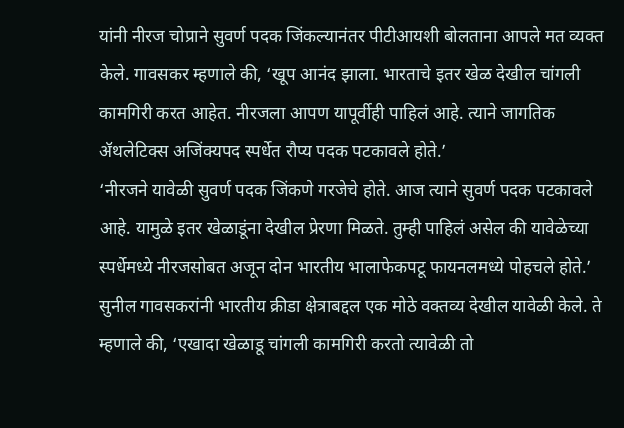यांनी नीरज चोप्राने सुवर्ण पदक जिंकल्यानंतर पीटीआयशी बोलताना आपले मत व्यक्त केले. गावसकर म्हणाले की, ‘खूप आनंद झाला. भारताचे इतर खेळ देखील चांगली कामगिरी करत आहेत. नीरजला आपण यापूर्वीही पाहिलं आहे. त्याने जागतिक ॲथलेटिक्स अजिंक्यपद स्पर्धेत रौप्य पदक पटकावले होते.’
‘नीरजने यावेळी सुवर्ण पदक जिंकणे गरजेचे होते. आज त्याने सुवर्ण पदक पटकावले आहे. यामुळे इतर खेळाडूंना देखील प्रेरणा मिळते. तुम्ही पाहिलं असेल की यावेळेच्या स्पर्धेमध्ये नीरजसोबत अजून दोन भारतीय भालाफेकपटू फायनलमध्ये पोहचले होते.’
सुनील गावसकरांनी भारतीय क्रीडा क्षेत्राबद्दल एक मोठे वक्तव्य देखील यावेळी केले. ते म्हणाले की, ‘एखादा खेळाडू चांगली कामगिरी करतो त्यावेळी तो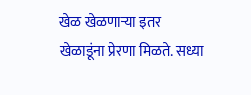खेळ खेळणाऱ्या इतर खेळाडूंना प्रेरणा मिळते. सध्या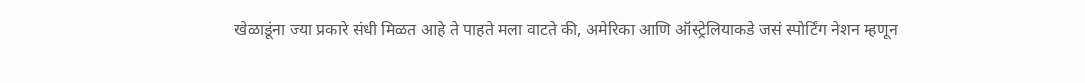खेळाडूंना ज्या प्रकारे संधी मिळत आहे ते पाहते मला वाटते की, अमेरिका आणि ऑस्ट्रेलियाकडे जसं स्पोर्टिंग नेशन म्हणून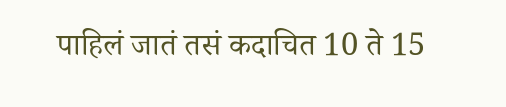पाहिलं जातं तसं कदाचित 10 ते 15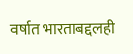वर्षात भारताबद्दलही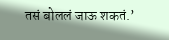तसं बोललं जाऊ शकतं.’